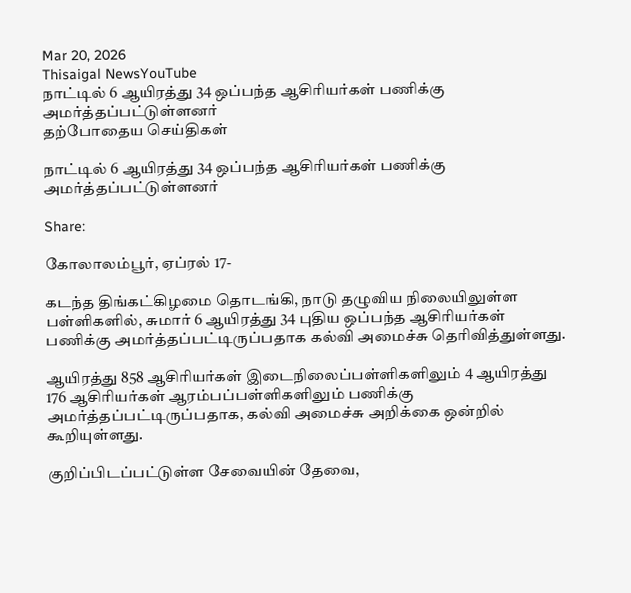Mar 20, 2026
Thisaigal NewsYouTube
நாட்டில் 6 ஆயிரத்து 34 ஒப்பந்த ஆசிரியர்கள் பணிக்கு அமர்த்தப்பட்டுள்ளனர்
தற்போதைய செய்திகள்

நாட்டில் 6 ஆயிரத்து 34 ஒப்பந்த ஆசிரியர்கள் பணிக்கு அமர்த்தப்பட்டுள்ளனர்

Share:

கோலாலம்பூர், ஏப்ரல் 17-

கடந்த திங்கட்கிழமை தொடங்கி, நாடு தழுவிய நிலையிலுள்ள பள்ளிகளில், சுமார் 6 ஆயிரத்து 34 புதிய ஒப்பந்த ஆசிரியர்கள் பணிக்கு அமர்த்தப்பட்டிருப்பதாக கல்வி அமைச்சு தெரிவித்துள்ளது.

ஆயிரத்து 858 ஆசிரியர்கள் இடைநிலைப்பள்ளிகளிலும் 4 ஆயிரத்து 176 ஆசிரியர்கள் ஆரம்பப்பள்ளிகளிலும் பணிக்கு அமர்த்தப்பட்டிருப்பதாக, கல்வி அமைச்சு அறிக்கை ஒன்றில் கூறியுள்ளது.

குறிப்பிடப்பட்டுள்ள சேவையின் தேவை,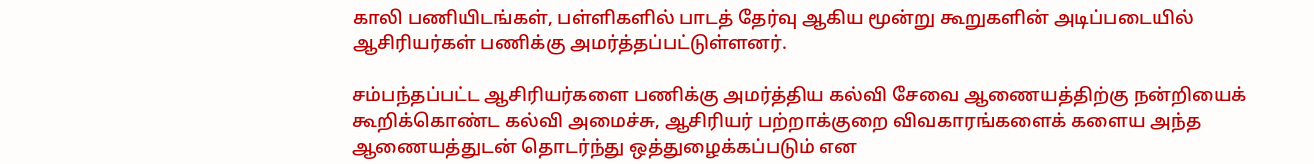காலி பணியிடங்கள், பள்ளிகளில் பாடத் தேர்வு ஆகிய மூன்று கூறுகளின் அடிப்படையில் ஆசிரியர்கள் பணிக்கு அமர்த்தப்பட்டுள்ளனர்.

சம்பந்தப்பட்ட ஆசிரியர்களை பணிக்கு அமர்த்திய கல்வி சேவை ஆணையத்திற்கு நன்றியைக் கூறிக்கொண்ட கல்வி அமைச்சு, ஆசிரியர் பற்றாக்குறை விவகாரங்களைக் களைய அந்த ஆணையத்துடன் தொடர்ந்து ஒத்துழைக்கப்படும் என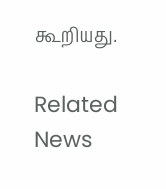கூறியது.

Related News